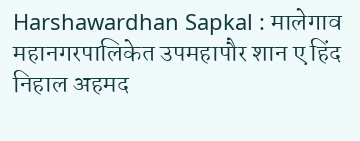Harshawardhan Sapkal : मालेगाव महानगरपालिकेत उपमहापौर शान ए हिंद निहाल अहमद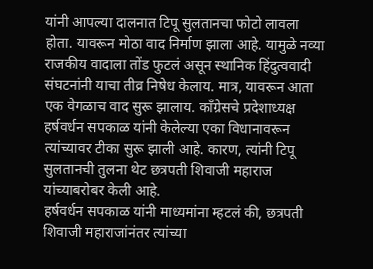यांनी आपल्या दालनात टिपू सुलतानचा फोटो लावला होता. यावरून मोठा वाद निर्माण झाला आहे. यामुळे नव्या राजकीय वादाला तोंड फुटलं असून स्थानिक हिंदुत्ववादी संघटनांनी याचा तीव्र निषेध केलाय. मात्र, यावरून आता एक वेगळाच वाद सुरू झालाय. काँग्रेसचे प्रदेशाध्यक्ष हर्षवर्धन सपकाळ यांनी केलेल्या एका विधानावरून त्यांच्यावर टीका सुरू झाली आहे. कारण, त्यांनी टिपू सुलतानची तुलना थेट छत्रपती शिवाजी महाराज यांच्याबरोबर केली आहे.
हर्षवर्धन सपकाळ यांनी माध्यमांना म्हटलं की, छत्रपती शिवाजी महाराजांनंतर त्यांच्या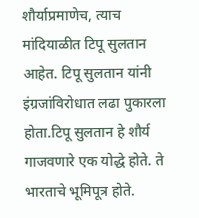शौर्याप्रमाणेच, त्याच मांदियाळीत टिपू सुलतान आहेत. टिपू सुलतान यांनी इंग्रजांविरोधात लढा पुकारला होता.टिपू सुलतान हे शौर्य गाजवणारे एक योद्धे होते. ते भारताचे भूमिपूत्र होते.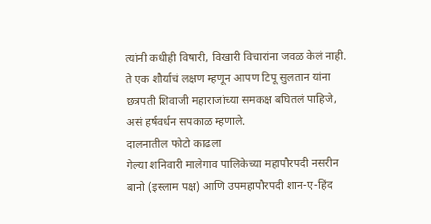त्यांनी कधीही विषारी, विखारी विचारांना जवळ केलं नाही. ते एक शौर्याचं लक्षण म्हणून आपण टिपू सुलतान यांना छत्रपती शिवाजी महाराजांच्या समकक्ष बघितलं पाहिजे, असं हर्षवर्धन सपकाळ म्हणाले.
दालनातील फोटो काढला
गेल्या शनिवारी मालेगाव पालिकेच्या महापौरपदी नसरीन बानो (इस्लाम पक्ष) आणि उपमहापौरपदी शान-ए-हिंद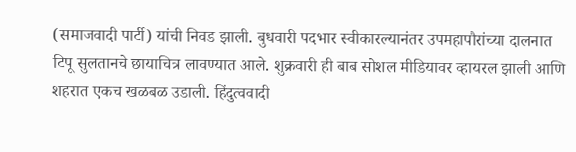(समाजवादी पार्टी) यांची निवड झाली. बुधवारी पदभार स्वीकारल्यानंतर उपमहापौरांच्या दालनात टिपू सुलतानचे छायाचित्र लावण्यात आले. शुक्रवारी ही बाब सोशल मीडियावर व्हायरल झाली आणि शहरात एकच खळबळ उडाली. हिंदुत्ववादी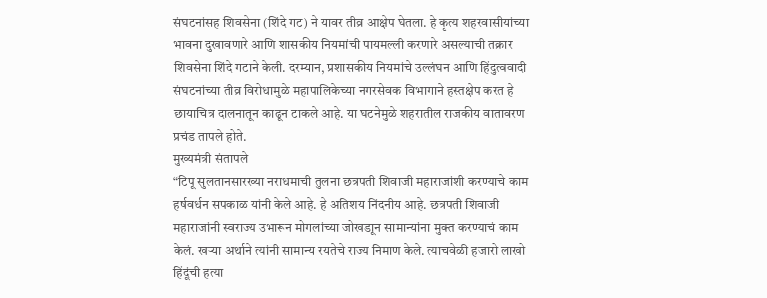संघटनांसह शिवसेना (शिंदे गट) ने यावर तीव्र आक्षेप घेतला. हे कृत्य शहरवासीयांच्या भावना दुखावणारे आणि शासकीय नियमांची पायमल्ली करणारे असल्याची तक्रार शिवसेना शिंदे गटाने केली. दरम्यान, प्रशासकीय नियमांचे उल्लंघन आणि हिंदुत्ववादी संघटनांच्या तीव्र विरोधामुळे महापालिकेच्या नगरसेवक विभागाने हस्तक्षेप करत हे छायाचित्र दालनातून काढून टाकले आहे. या घटनेमुळे शहरातील राजकीय वातावरण प्रचंड तापले होते.
मुख्यमंत्री संतापले
“टिपू सुलतानसारख्या नराधमाची तुलना छत्रपती शिवाजी महाराजांशी करण्याचे काम हर्षवर्धन सपकाळ यांनी केले आहे. हे अतिशय निंदनीय आहे. छत्रपती शिवाजी महाराजांनी स्वराज्य उभारून मोगलांच्या जोखडाून सामान्यांना मुक्त करण्याचं काम केलं. खऱ्या अर्थाने त्यांनी सामान्य रयतेचे राज्य निमाण केले. त्याचवेळी हजारो लाखो हिंदूंची हत्या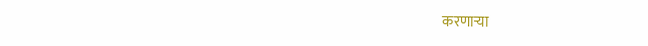करणाऱ्या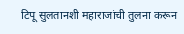टिपू सुलतानशी महाराजांची तुलना करून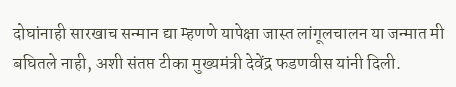दोघांनाही सारखाच सन्मान द्या म्हणणे यापेक्षा जास्त लांगूलचालन या जन्मात मी बघितले नाही, अशी संतप्त टीका मुख्यमंत्री देवेंद्र फडणवीस यांनी दिली.